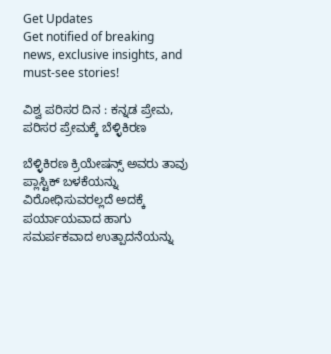Get Updates
Get notified of breaking news, exclusive insights, and must-see stories!

ವಿಶ್ವ ಪರಿಸರ ದಿನ : ಕನ್ನಡ ಪ್ರೇಮ, ಪರಿಸರ ಪ್ರೇಮಕ್ಕೆ ಬೆಳ್ಳಿಕಿರಣ

ಬೆಳ್ಳಿಕಿರಣ ಕ್ರಿಯೇಷನ್ಸ್ ಅವರು ತಾವು ಪ್ಲಾಸ್ಟಿಕ್ ಬಳಕೆಯನ್ನು ವಿರೋಧಿಸುವರಲ್ಲದೆ ಅದಕ್ಕೆ ಪರ್ಯಾಯವಾದ ಹಾಗು ಸಮರ್ಪಕವಾದ ಉತ್ಪಾದನೆಯನ್ನು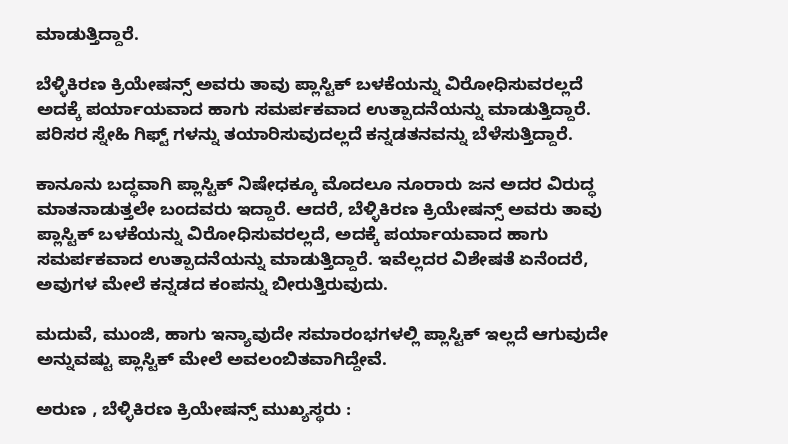ಮಾಡುತ್ತಿದ್ದಾರೆ.

ಬೆಳ್ಳಿಕಿರಣ ಕ್ರಿಯೇಷನ್ಸ್ ಅವರು ತಾವು ಪ್ಲಾಸ್ಟಿಕ್ ಬಳಕೆಯನ್ನು ವಿರೋಧಿಸುವರಲ್ಲದೆ ಅದಕ್ಕೆ ಪರ್ಯಾಯವಾದ ಹಾಗು ಸಮರ್ಪಕವಾದ ಉತ್ಪಾದನೆಯನ್ನು ಮಾಡುತ್ತಿದ್ದಾರೆ. ಪರಿಸರ ಸ್ನೇಹಿ ಗಿಫ್ಟ್ ಗಳನ್ನು ತಯಾರಿಸುವುದಲ್ಲದೆ ಕನ್ನಡತನವನ್ನು ಬೆಳೆಸುತ್ತಿದ್ದಾರೆ.

ಕಾನೂನು ಬದ್ಧವಾಗಿ ಪ್ಲಾಸ್ಟಿಕ್ ನಿಷೇಧಕ್ಕೂ ಮೊದಲೂ ನೂರಾರು ಜನ ಅದರ ವಿರುದ್ಧ ಮಾತನಾಡುತ್ತಲೇ ಬಂದವರು ಇದ್ದಾರೆ. ಆದರೆ, ಬೆಳ್ಳಿಕಿರಣ ಕ್ರಿಯೇಷನ್ಸ್ ಅವರು ತಾವು ಪ್ಲಾಸ್ಟಿಕ್ ಬಳಕೆಯನ್ನು ವಿರೋಧಿಸುವರಲ್ಲದೆ, ಅದಕ್ಕೆ ಪರ್ಯಾಯವಾದ ಹಾಗು ಸಮರ್ಪಕವಾದ ಉತ್ಪಾದನೆಯನ್ನು ಮಾಡುತ್ತಿದ್ದಾರೆ. ಇವೆಲ್ಲದರ ವಿಶೇಷತೆ ಏನೆಂದರೆ, ಅವುಗಳ ಮೇಲೆ ಕನ್ನಡದ ಕಂಪನ್ನು ಬೀರುತ್ತಿರುವುದು.

ಮದುವೆ, ಮುಂಜಿ, ಹಾಗು ಇನ್ಯಾವುದೇ ಸಮಾರಂಭಗಳಲ್ಲಿ ಪ್ಲಾಸ್ಟಿಕ್ ಇಲ್ಲದೆ ಆಗುವುದೇ ಅನ್ನುವಷ್ಟು ಪ್ಲಾಸ್ಟಿಕ್ ಮೇಲೆ ಅವಲಂಬಿತವಾಗಿದ್ದೇವೆ.

ಅರುಣ , ಬೆಳ್ಳಿಕಿರಣ ಕ್ರಿಯೇಷನ್ಸ್ ಮುಖ್ಯಸ್ಥರು :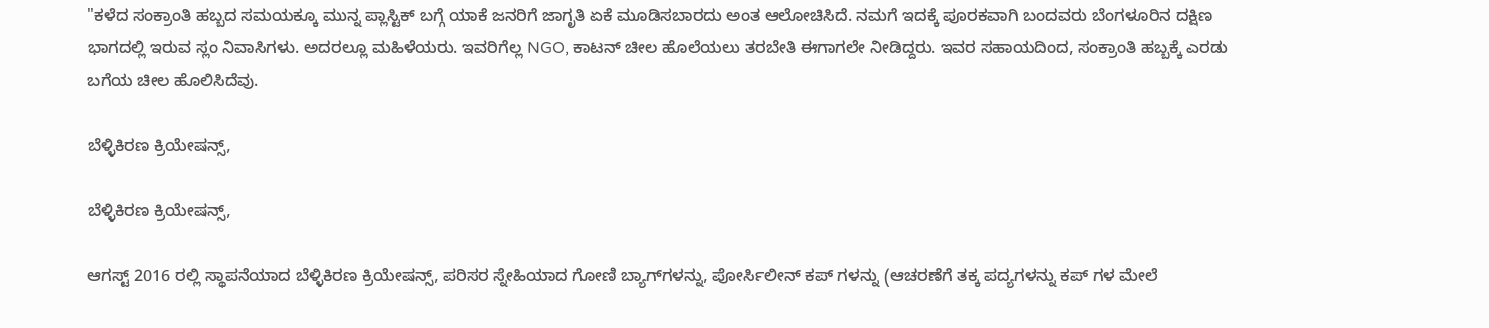"ಕಳೆದ ಸಂಕ್ರಾಂತಿ ಹಬ್ಬದ ಸಮಯಕ್ಕೂ ಮುನ್ನ ಪ್ಲಾಸ್ಟಿಕ್ ಬಗ್ಗೆ ಯಾಕೆ ಜನರಿಗೆ ಜಾಗೃತಿ ಏಕೆ ಮೂಡಿಸಬಾರದು ಅಂತ ಆಲೋಚಿಸಿದೆ. ನಮಗೆ ಇದಕ್ಕೆ ಪೂರಕವಾಗಿ ಬಂದವರು ಬೆಂಗಳೂರಿನ ದಕ್ಷಿಣ ಭಾಗದಲ್ಲಿ ಇರುವ ಸ್ಲಂ ನಿವಾಸಿಗಳು. ಅದರಲ್ಲೂ ಮಹಿಳೆಯರು. ಇವರಿಗೆಲ್ಲ NGO, ಕಾಟನ್ ಚೀಲ ಹೊಲೆಯಲು ತರಬೇತಿ ಈಗಾಗಲೇ ನೀಡಿದ್ದರು. ಇವರ ಸಹಾಯದಿಂದ, ಸಂಕ್ರಾಂತಿ ಹಬ್ಬಕ್ಕೆ ಎರಡು ಬಗೆಯ ಚೀಲ ಹೊಲಿಸಿದೆವು.

ಬೆಳ್ಳಿಕಿರಣ ಕ್ರಿಯೇಷನ್ಸ್,

ಬೆಳ್ಳಿಕಿರಣ ಕ್ರಿಯೇಷನ್ಸ್,

ಆಗಸ್ಟ್ 2016 ರಲ್ಲಿ ಸ್ಥಾಪನೆಯಾದ ಬೆಳ್ಳಿಕಿರಣ ಕ್ರಿಯೇಷನ್ಸ್, ಪರಿಸರ ಸ್ನೇಹಿಯಾದ ಗೋಣಿ ಬ್ಯಾಗ್‍ಗಳನ್ನು, ಪೋರ್ಸಿಲೀನ್ ಕಪ್ ಗಳನ್ನು (ಆಚರಣೆಗೆ ತಕ್ಕ ಪದ್ಯಗಳನ್ನು ಕಪ್ ಗಳ ಮೇಲೆ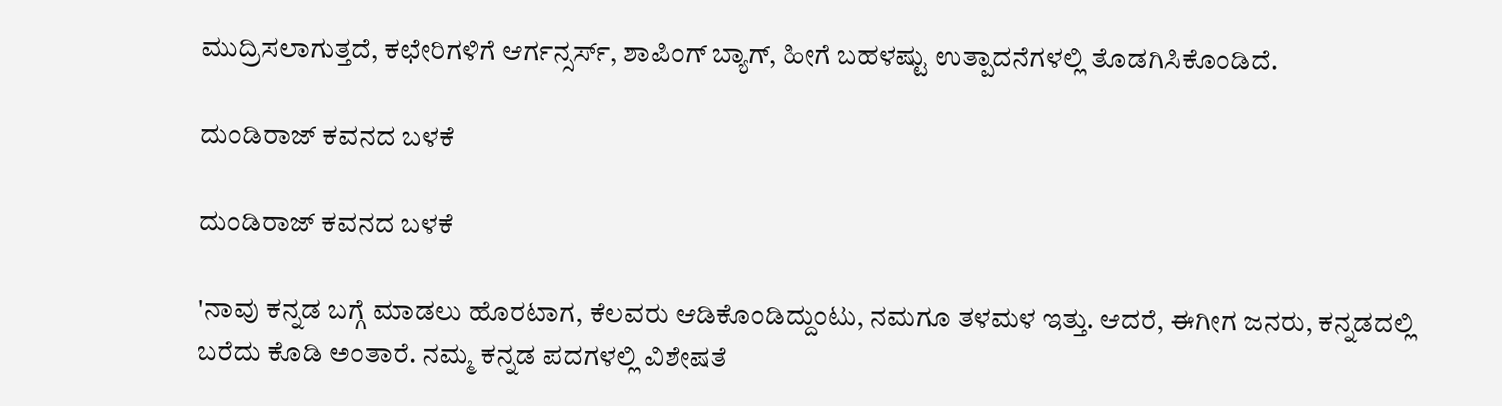ಮುದ್ರಿಸಲಾಗುತ್ತದೆ, ಕಛೇರಿಗಳಿಗೆ ಆರ್ಗನ್ಸರ್ಸ್, ಶಾಪಿಂಗ್ ಬ್ಯಾಗ್, ಹೀಗೆ ಬಹಳಷ್ಟು ಉತ್ಪಾದನೆಗಳಲ್ಲಿ ತೊಡಗಿಸಿಕೊಂಡಿದೆ.

ದುಂಡಿರಾಜ್ ಕವನದ ಬಳಕೆ

ದುಂಡಿರಾಜ್ ಕವನದ ಬಳಕೆ

'ನಾವು ಕನ್ನಡ ಬಗ್ಗೆ ಮಾಡಲು ಹೊರಟಾಗ, ಕೆಲವರು ಆಡಿಕೊಂಡಿದ್ದುಂಟು, ನಮಗೂ ತಳಮಳ ಇತ್ತು. ಆದರೆ, ಈಗೀಗ ಜನರು, ಕನ್ನಡದಲ್ಲಿ ಬರೆದು ಕೊಡಿ ಅಂತಾರೆ. ನಮ್ಮ ಕನ್ನಡ ಪದಗಳಲ್ಲಿ ವಿಶೇಷತೆ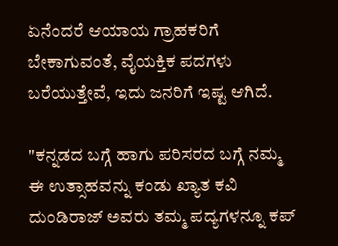ಏನೆಂದರೆ ಆಯಾಯ ಗ್ರಾಹಕರಿಗೆ ಬೇಕಾಗುವಂತೆ, ವೈಯಕ್ತಿಕ ಪದಗಳು ಬರೆಯುತ್ತೇವೆ, ಇದು ಜನರಿಗೆ ಇಷ್ಟ ಆಗಿದೆ.

"ಕನ್ನಡದ ಬಗ್ಗೆ ಹಾಗು ಪರಿಸರದ ಬಗ್ಗೆ ನಮ್ಮ ಈ ಉತ್ಸಾಹವನ್ನು ಕಂಡು ಖ್ಯಾತ ಕವಿ ದುಂಡಿರಾಜ್ ಅವರು ತಮ್ಮ ಪದ್ಯಗಳನ್ನೂ ಕಪ್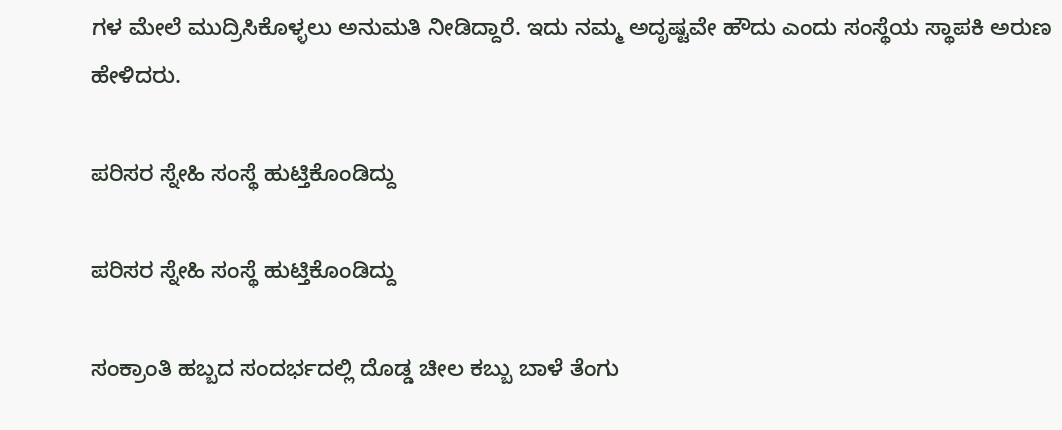ಗಳ ಮೇಲೆ ಮುದ್ರಿಸಿಕೊಳ್ಳಲು ಅನುಮತಿ ನೀಡಿದ್ದಾರೆ. ಇದು ನಮ್ಮ ಅದೃಷ್ಟವೇ ಹೌದು ಎಂದು ಸಂಸ್ಥೆಯ ಸ್ಥಾಪಕಿ ಅರುಣ ಹೇಳಿದರು.

ಪರಿಸರ ಸ್ನೇಹಿ ಸಂಸ್ಥೆ ಹುಟ್ತಿಕೊಂಡಿದ್ದು

ಪರಿಸರ ಸ್ನೇಹಿ ಸಂಸ್ಥೆ ಹುಟ್ತಿಕೊಂಡಿದ್ದು

ಸಂಕ್ರಾಂತಿ ಹಬ್ಬದ ಸಂದರ್ಭದಲ್ಲಿ ದೊಡ್ಡ ಚೀಲ ಕಬ್ಬು ಬಾಳೆ ತೆಂಗು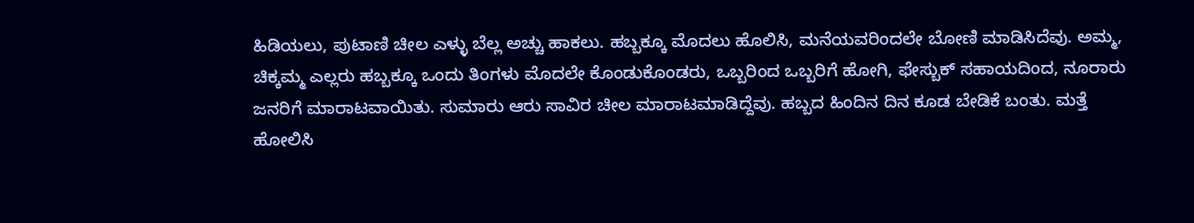ಹಿಡಿಯಲು, ಪುಟಾಣಿ ಚೀಲ ಎಳ್ಳು ಬೆಲ್ಲ ಅಚ್ಚು ಹಾಕಲು. ಹಬ್ಬಕ್ಕೂ ಮೊದಲು ಹೊಲಿಸಿ, ಮನೆಯವರಿಂದಲೇ ಬೋಣಿ ಮಾಡಿಸಿದೆವು. ಅಮ್ಮ, ಚಿಕ್ಕಮ್ಮ ಎಲ್ಲರು ಹಬ್ಬಕ್ಕೂ ಒಂದು ತಿಂಗಳು ಮೊದಲೇ ಕೊಂಡುಕೊಂಡರು, ಒಬ್ಬರಿಂದ ಒಬ್ಬರಿಗೆ ಹೋಗಿ, ಫೇಸ್ಬುಕ್ ಸಹಾಯದಿಂದ, ನೂರಾರು ಜನರಿಗೆ ಮಾರಾಟವಾಯಿತು. ಸುಮಾರು ಆರು ಸಾವಿರ ಚೀಲ ಮಾರಾಟಮಾಡಿದ್ದೆವು. ಹಬ್ಬದ ಹಿಂದಿನ ದಿನ ಕೂಡ ಬೇಡಿಕೆ ಬಂತು. ಮತ್ತೆ ಹೋಲಿಸಿ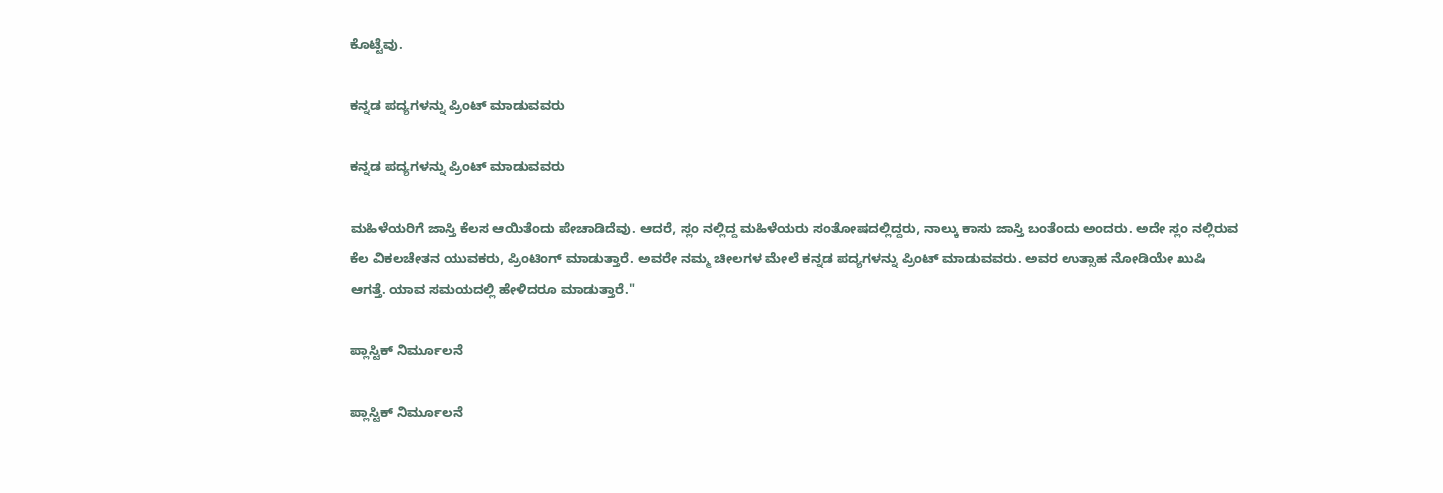ಕೊಟ್ಟೆವು.

ಕನ್ನಡ ಪದ್ಯಗಳನ್ನು ಪ್ರಿಂಟ್ ಮಾಡುವವರು

ಕನ್ನಡ ಪದ್ಯಗಳನ್ನು ಪ್ರಿಂಟ್ ಮಾಡುವವರು

ಮಹಿಳೆಯರಿಗೆ ಜಾಸ್ತಿ ಕೆಲಸ ಆಯಿತೆಂದು ಪೇಚಾಡಿದೆವು. ಆದರೆ, ಸ್ಲಂ ನಲ್ಲಿದ್ದ ಮಹಿಳೆಯರು ಸಂತೋಷದಲ್ಲಿದ್ದರು, ನಾಲ್ಕು ಕಾಸು ಜಾಸ್ತಿ ಬಂತೆಂದು ಅಂದರು. ಅದೇ ಸ್ಲಂ ನಲ್ಲಿರುವ ಕೆಲ ವಿಕಲಚೇತನ ಯುವಕರು, ಪ್ರಿಂಟಿಂಗ್ ಮಾಡುತ್ತಾರೆ. ಅವರೇ ನಮ್ಮ ಚೀಲಗಳ ಮೇಲೆ ಕನ್ನಡ ಪದ್ಯಗಳನ್ನು ಪ್ರಿಂಟ್ ಮಾಡುವವರು. ಅವರ ಉತ್ಸಾಹ ನೋಡಿಯೇ ಖುಷಿ ಆಗತ್ತೆ. ಯಾವ ಸಮಯದಲ್ಲಿ ಹೇಳಿದರೂ ಮಾಡುತ್ತಾರೆ."

ಪ್ಲಾಸ್ಟಿಕ್ ನಿರ್ಮೂಲನೆ

ಪ್ಲಾಸ್ಟಿಕ್ ನಿರ್ಮೂಲನೆ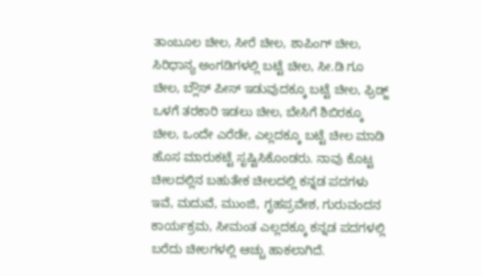ತಾಂಬೂಲ ಚೀಲ, ಸೀರೆ ಚೀಲ, ಶಾಪಿಂಗ್ ಚೀಲ, ಸಿರಿಧಾನ್ಯ ಅಂಗಡಿಗಳಲ್ಲಿ ಬಟ್ಟೆ ಚೀಲ, ಸೀ.ಡಿ ಗೂ ಚೀಲ, ಬ್ಲೌಸ್ ಪೀಸ್ ಇಡುವುದಕ್ಕೂ ಬಟ್ಟೆ ಚೀಲ, ಫ್ರಿಡ್ಜ್ ಒಳಗೆ ತರಕಾರಿ ಇಡಲು ಚೀಲ, ಬೇಸಿಗೆ ಶಿಬಿರಕ್ಕೂ ಚೀಲ, ಒಂದೇ ಎರೆಡೇ, ಎಲ್ಲದಕ್ಕೂ ಬಟ್ಟೆ ಚೀಲ ಮಾಡಿ ಹೊಸ ಮಾರುಕಟ್ಟೆ ಸೃಷ್ಟಿಸಿಕೊಂಡರು. ನಾವು ಕೊಟ್ಟ ಚೀಲದಲ್ಲಿನ ಬಹುತೇಕ ಚೀಲದಲ್ಲಿ ಕನ್ನಡ ಪದಗಳು ಇವೆ, ಮದುವೆ, ಮುಂಜಿ, ಗೃಹಪ್ರವೇಶ, ಗುರುವಂದನ ಕಾರ್ಯಕ್ರಮ, ಸೀಮಂತ ಎಲ್ಲದಕ್ಕೂ ಕನ್ನಡ ಪದಗಳಲ್ಲಿ ಬರೆದು ಚೀಲಗಳಲ್ಲಿ ಆಚ್ಚು ಹಾಕಲಾಗಿದೆ.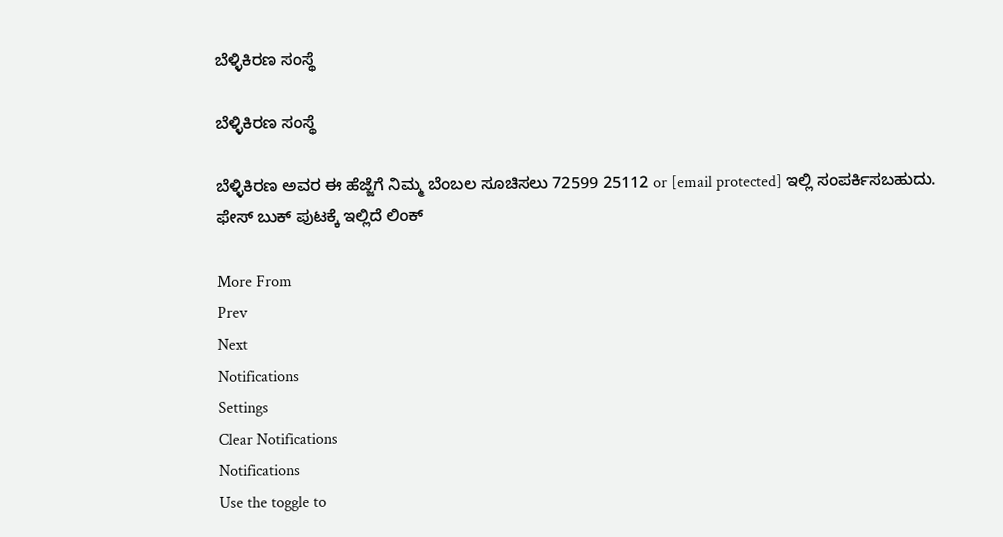ಬೆಳ್ಳಿಕಿರಣ ಸಂಸ್ಥೆ

ಬೆಳ್ಳಿಕಿರಣ ಸಂಸ್ಥೆ

ಬೆಳ್ಳಿಕಿರಣ ಅವರ ಈ ಹೆಜ್ಜೆಗೆ ನಿಮ್ಮ ಬೆಂಬಲ ಸೂಚಿಸಲು 72599 25112 or [email protected] ಇಲ್ಲಿ ಸಂಪರ್ಕಿಸಬಹುದು.
ಫೇಸ್ ಬುಕ್ ಪುಟಕ್ಕೆ ಇಲ್ಲಿದೆ ಲಿಂಕ್

More From
Prev
Next
Notifications
Settings
Clear Notifications
Notifications
Use the toggle to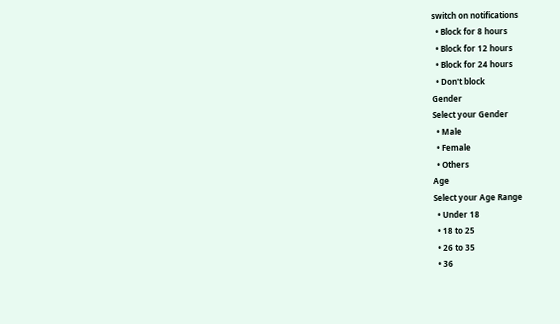switch on notifications
  • Block for 8 hours
  • Block for 12 hours
  • Block for 24 hours
  • Don't block
Gender
Select your Gender
  • Male
  • Female
  • Others
Age
Select your Age Range
  • Under 18
  • 18 to 25
  • 26 to 35
  • 36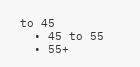to 45
  • 45 to 55
  • 55+